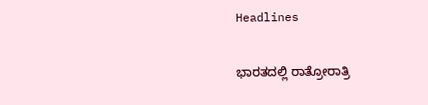Headlines

ಭಾರತದಲ್ಲಿ ರಾತ್ರೋರಾತ್ರಿ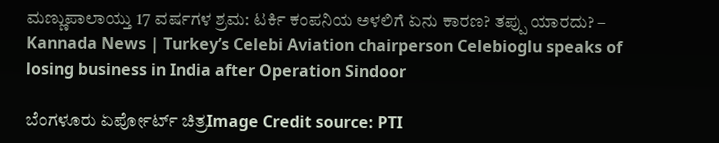ಮಣ್ಣುಪಾಲಾಯ್ತು 17 ವರ್ಷಗಳ ಶ್ರಮ: ಟರ್ಕಿ ಕಂಪನಿಯ ಅಳಲಿಗೆ ಏನು ಕಾರಣ? ತಪ್ಪು ಯಾರದು? – Kannada News | Turkey’s Celebi Aviation chairperson Celebioglu speaks of losing business in India after Operation Sindoor

ಬೆಂಗಳೂರು ಏರ್ಪೋರ್ಟ್ ಚಿತ್ರImage Credit source: PTI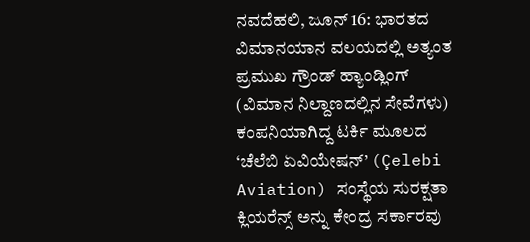ನವದೆಹಲಿ, ಜೂನ್ 16: ಭಾರತದ ವಿಮಾನಯಾನ ವಲಯದಲ್ಲಿ ಅತ್ಯಂತ ಪ್ರಮುಖ ಗ್ರೌಂಡ್ ಹ್ಯಾಂಡ್ಲಿಂಗ್ (ವಿಮಾನ ನಿಲ್ದಾಣದಲ್ಲಿನ ಸೇವೆಗಳು) ಕಂಪನಿಯಾಗಿದ್ದ ಟರ್ಕಿ ಮೂಲದ ‘ಚೆಲೆಬಿ ಏವಿಯೇಷನ್’ (Çelebi Aviation) ಸಂಸ್ಥೆಯ ಸುರಕ್ಷತಾ ಕ್ಲಿಯರೆನ್ಸ್ ಅನ್ನು ಕೇಂದ್ರ ಸರ್ಕಾರವು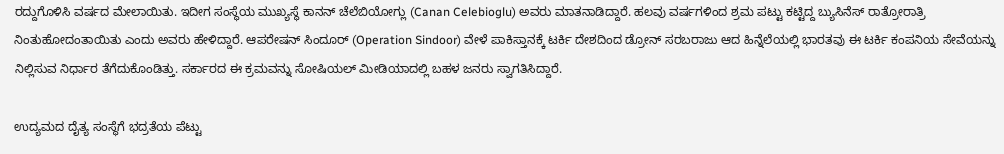ರದ್ದುಗೊಳಿಸಿ ವರ್ಷದ ಮೇಲಾಯಿತು. ಇದೀಗ ಸಂಸ್ಥೆಯ ಮುಖ್ಯಸ್ಥೆ ಕಾನನ್ ಚೆಲೆಬಿಯೋಗ್ಲು (Canan Celebioglu) ಅವರು ಮಾತನಾಡಿದ್ದಾರೆ. ಹಲವು ವರ್ಷಗಳಿಂದ ಶ್ರಮ ಪಟ್ಟು ಕಟ್ಟಿದ್ದ ಬ್ಯುಸಿನೆಸ್ ರಾತ್ರೋರಾತ್ರಿ ನಿಂತುಹೋದಂತಾಯಿತು ಎಂದು ಅವರು ಹೇಳಿದ್ದಾರೆ. ಆಪರೇಷನ್ ಸಿಂದೂರ್ (Operation Sindoor) ವೇಳೆ ಪಾಕಿಸ್ತಾನಕ್ಕೆ ಟರ್ಕಿ ದೇಶದಿಂದ ಡ್ರೋನ್ ಸರಬರಾಜು ಆದ ಹಿನ್ನೆಲೆಯಲ್ಲಿ ಭಾರತವು ಈ ಟರ್ಕಿ ಕಂಪನಿಯ ಸೇವೆಯನ್ನು ನಿಲ್ಲಿಸುವ ನಿರ್ಧಾರ ತೆಗೆದುಕೊಂಡಿತ್ತು. ಸರ್ಕಾರದ ಈ ಕ್ರಮವನ್ನು ಸೋಷಿಯಲ್ ಮೀಡಿಯಾದಲ್ಲಿ ಬಹಳ ಜನರು ಸ್ವಾಗತಿಸಿದ್ದಾರೆ.

ಉದ್ಯಮದ ದೈತ್ಯ ಸಂಸ್ಥೆಗೆ ಭದ್ರತೆಯ ಪೆಟ್ಟು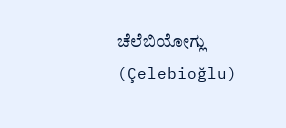ಚೆಲೆಬಿಯೋಗ್ಲು (Çelebioğlu)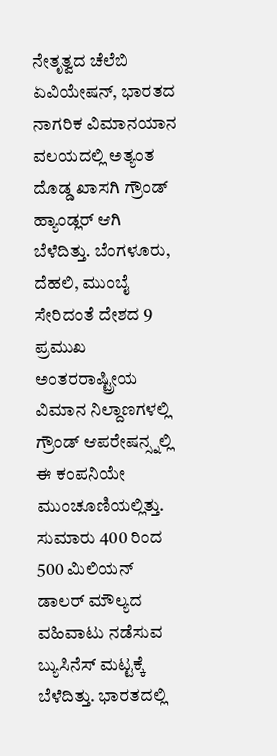ನೇತೃತ್ವದ ಚೆಲೆಬಿ ಏವಿಯೇಷನ್, ಭಾರತದ ನಾಗರಿಕ ವಿಮಾನಯಾನ ವಲಯದಲ್ಲಿ ಅತ್ಯಂತ ದೊಡ್ಡ ಖಾಸಗಿ ಗ್ರೌಂಡ್ ಹ್ಯಾಂಡ್ಲರ್ ಆಗಿ ಬೆಳೆದಿತ್ತು. ಬೆಂಗಳೂರು, ದೆಹಲಿ, ಮುಂಬೈ ಸೇರಿದಂತೆ ದೇಶದ 9 ಪ್ರಮುಖ ಅಂತರರಾಷ್ಟ್ರೀಯ ವಿಮಾನ ನಿಲ್ದಾಣಗಳಲ್ಲಿ ಗ್ರೌಂಡ್ ಆಪರೇಷನ್ಸ್ನಲ್ಲಿ ಈ ಕಂಪನಿಯೇ ಮುಂಚೂಣಿಯಲ್ಲಿತ್ತು. ಸುಮಾರು 400 ರಿಂದ 500 ಮಿಲಿಯನ್ ಡಾಲರ್ ಮೌಲ್ಯದ ವಹಿವಾಟು ನಡೆಸುವ ಬ್ಯುಸಿನೆಸ್ ಮಟ್ಟಕ್ಕೆ ಬೆಳೆದಿತ್ತು. ಭಾರತದಲ್ಲಿ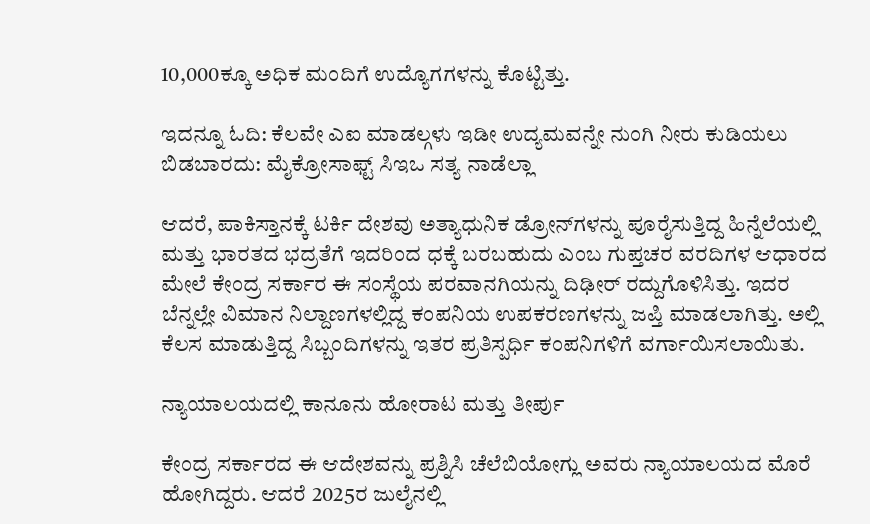10,000ಕ್ಕೂ ಅಧಿಕ ಮಂದಿಗೆ ಉದ್ಯೊಗಗಳನ್ನು ಕೊಟ್ಟಿತ್ತು.

ಇದನ್ನೂ ಓದಿ: ಕೆಲವೇ ಎಐ ಮಾಡಲ್ಗಳು ಇಡೀ ಉದ್ಯಮವನ್ನೇ ನುಂಗಿ ನೀರು ಕುಡಿಯಲು ಬಿಡಬಾರದು: ಮೈಕ್ರೋಸಾಫ್ಟ್ ಸಿಇಒ ಸತ್ಯ ನಾಡೆಲ್ಲಾ

ಆದರೆ, ಪಾಕಿಸ್ತಾನಕ್ಕೆ ಟರ್ಕಿ ದೇಶವು ಅತ್ಯಾಧುನಿಕ ಡ್ರೋನ್‌ಗಳನ್ನು ಪೂರೈಸುತ್ತಿದ್ದ ಹಿನ್ನೆಲೆಯಲ್ಲಿ ಮತ್ತು ಭಾರತದ ಭದ್ರತೆಗೆ ಇದರಿಂದ ಧಕ್ಕೆ ಬರಬಹುದು ಎಂಬ ಗುಪ್ತಚರ ವರದಿಗಳ ಆಧಾರದ ಮೇಲೆ ಕೇಂದ್ರ ಸರ್ಕಾರ ಈ ಸಂಸ್ಥೆಯ ಪರವಾನಗಿಯನ್ನು ದಿಢೀರ್ ರದ್ದುಗೊಳಿಸಿತ್ತು. ಇದರ ಬೆನ್ನಲ್ಲೇ ವಿಮಾನ ನಿಲ್ದಾಣಗಳಲ್ಲಿದ್ದ ಕಂಪನಿಯ ಉಪಕರಣಗಳನ್ನು ಜಪ್ತಿ ಮಾಡಲಾಗಿತ್ತು. ಅಲ್ಲಿ ಕೆಲಸ ಮಾಡುತ್ತಿದ್ದ ಸಿಬ್ಬಂದಿಗಳನ್ನು ಇತರ ಪ್ರತಿಸ್ಪರ್ಧಿ ಕಂಪನಿಗಳಿಗೆ ವರ್ಗಾಯಿಸಲಾಯಿತು.

ನ್ಯಾಯಾಲಯದಲ್ಲಿ ಕಾನೂನು ಹೋರಾಟ ಮತ್ತು ತೀರ್ಪು

ಕೇಂದ್ರ ಸರ್ಕಾರದ ಈ ಆದೇಶವನ್ನು ಪ್ರಶ್ನಿಸಿ ಚೆಲೆಬಿಯೋಗ್ಲು ಅವರು ನ್ಯಾಯಾಲಯದ ಮೊರೆ ಹೋಗಿದ್ದರು. ಆದರೆ 2025ರ ಜುಲೈನಲ್ಲಿ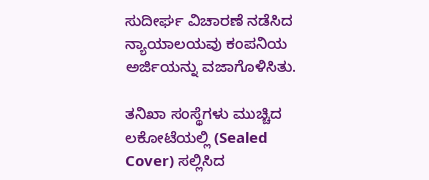ಸುದೀರ್ಘ ವಿಚಾರಣೆ ನಡೆಸಿದ ನ್ಯಾಯಾಲಯವು ಕಂಪನಿಯ ಅರ್ಜಿಯನ್ನು ವಜಾಗೊಳಿಸಿತು.

ತನಿಖಾ ಸಂಸ್ಥೆಗಳು ಮುಚ್ಚಿದ ಲಕೋಟೆಯಲ್ಲಿ (Sealed Cover) ಸಲ್ಲಿಸಿದ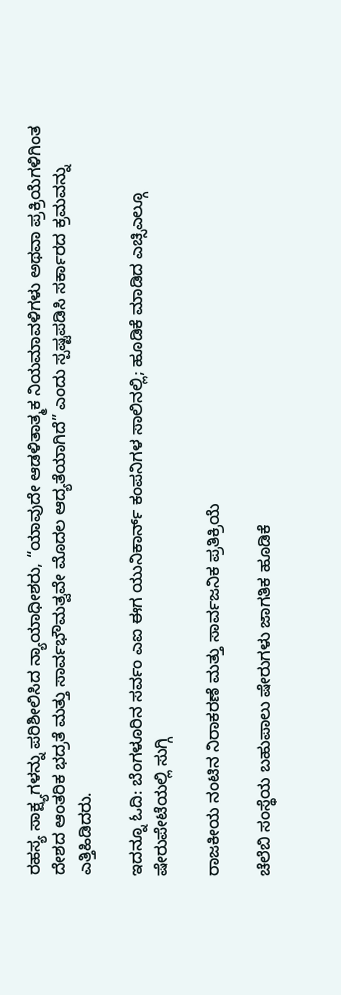ರಹಸ್ಯ ಸಾಕ್ಷ್ಯಗಳನ್ನು ಪರಿಶೀಲಿಸಿದ ನ್ಯಾಯಾಧೀಶರು, “ಯಾವುದೇ ಆಡಳಿತಾತ್ಮಕ ನಿಯಮಾವಳಿಗಳು ಅಥವಾ ಪ್ರಕ್ರಿಯೆಗಳಿಗಿಂತ ದೇಶದ ಆಂತರಿಕ ಭದ್ರತೆ ಮತ್ತು ಸಾರ್ವಭೌಮತ್ವವೇ ಮೊದಲ ಆದ್ಯತೆಯಾಗಿದೆ” ಎಂದು ಸ್ಪಷ್ಟಪಡಿಸಿ ಸರ್ಕಾರದ ಕ್ರಮವನ್ನು ಎತ್ತಿಹಿಡಿದರು.

ಇದನ್ನೂ ಓದಿ: ಬೆಂಗಳೂರಿನ ಸರ್ವಂ ಎಐ ಈಗ ಯುನಿಕಾರ್ನ್ ಕಂಪನಿಗಳ ಸಾಲಿನಲ್ಲಿ; ಹೂಡಿಕೆ ಮಾಡಿದ ಎಚ್ಸಿಎಲ್ಗೂ ಷೇರುಪೇಟೆಯಲ್ಲಿ ಸುಗ್ಗಿ

ರಾಜಕೀಯ ನಂಟಿನ ನಿರಾಕರಣೆ ಮತ್ತು ಸಾರ್ವಜನಿಕ ಪ್ರತಿಕ್ರಿಯೆ

ಚೆಲೆಬಿ ಸಂಸ್ಥೆಯ ಬಹುಪಾಲು ಷೇರುಗಳು ಜಾಗತಿಕ ಹೂಡಿಕೆ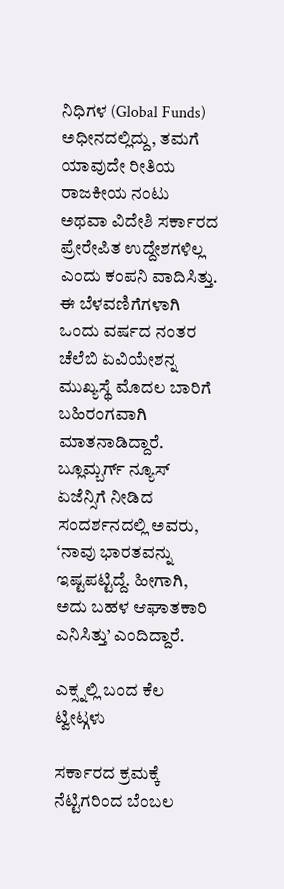ನಿಧಿಗಳ (Global Funds) ಅಧೀನದಲ್ಲಿದ್ದು, ತಮಗೆ ಯಾವುದೇ ರೀತಿಯ ರಾಜಕೀಯ ನಂಟು ಅಥವಾ ವಿದೇಶಿ ಸರ್ಕಾರದ ಪ್ರೇರೇಪಿತ ಉದ್ದೇಶಗಳಿಲ್ಲ ಎಂದು ಕಂಪನಿ ವಾದಿಸಿತ್ತು. ಈ ಬೆಳವಣಿಗೆಗಳಾಗಿ ಒಂದು ವರ್ಷದ ನಂತರ ಚೆಲೆಬಿ ಏವಿಯೇಶನ್ನ ಮುಖ್ಯಸ್ಥೆ ಮೊದಲ ಬಾರಿಗೆ ಬಹಿರಂಗವಾಗಿ ಮಾತನಾಡಿದ್ದಾರೆ. ಬ್ಲೂಮ್ಬರ್ಗ್ ನ್ಯೂಸ್ ಏಜೆನ್ಸಿಗೆ ನೀಡಿದ ಸಂದರ್ಶನದಲ್ಲಿ ಅವರು, ‘ನಾವು ಭಾರತವನ್ನು ಇಷ್ಟಪಟ್ಟಿದ್ದೆ. ಹೀಗಾಗಿ, ಅದು ಬಹಳ ಆಘಾತಕಾರಿ ಎನಿಸಿತ್ತು’ ಎಂದಿದ್ದಾರೆ.

ಎಕ್ಸ್ನಲ್ಲಿ ಬಂದ ಕೆಲ ಟ್ವೀಟ್ಗಳು

ಸರ್ಕಾರದ ಕ್ರಮಕ್ಕೆ ನೆಟ್ಟಿಗರಿಂದ ಬೆಂಬಲ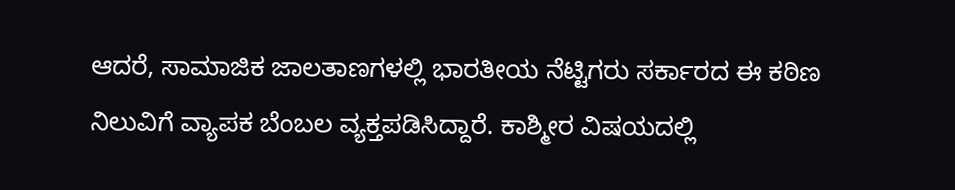ಆದರೆ, ಸಾಮಾಜಿಕ ಜಾಲತಾಣಗಳಲ್ಲಿ ಭಾರತೀಯ ನೆಟ್ಟಿಗರು ಸರ್ಕಾರದ ಈ ಕಠಿಣ ನಿಲುವಿಗೆ ವ್ಯಾಪಕ ಬೆಂಬಲ ವ್ಯಕ್ತಪಡಿಸಿದ್ದಾರೆ. ಕಾಶ್ಮೀರ ವಿಷಯದಲ್ಲಿ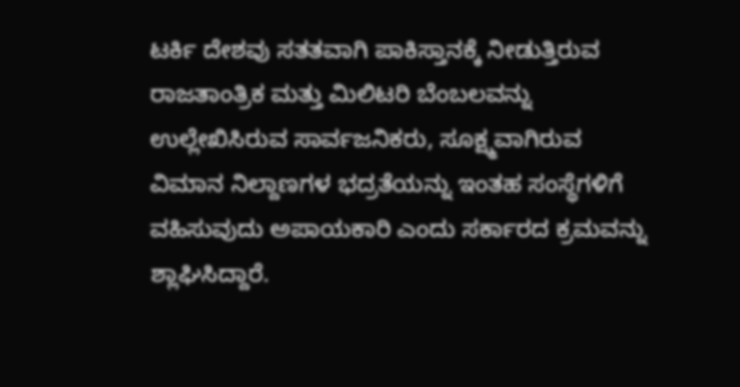ಟರ್ಕಿ ದೇಶವು ಸತತವಾಗಿ ಪಾಕಿಸ್ತಾನಕ್ಕೆ ನೀಡುತ್ತಿರುವ ರಾಜತಾಂತ್ರಿಕ ಮತ್ತು ಮಿಲಿಟರಿ ಬೆಂಬಲವನ್ನು ಉಲ್ಲೇಖಿಸಿರುವ ಸಾರ್ವಜನಿಕರು, ಸೂಕ್ಷ್ಮವಾಗಿರುವ ವಿಮಾನ ನಿಲ್ದಾಣಗಳ ಭದ್ರತೆಯನ್ನು ಇಂತಹ ಸಂಸ್ಥೆಗಳಿಗೆ ವಹಿಸುವುದು ಅಪಾಯಕಾರಿ ಎಂದು ಸರ್ಕಾರದ ಕ್ರಮವನ್ನು ಶ್ಲಾಘಿಸಿದ್ದಾರೆ.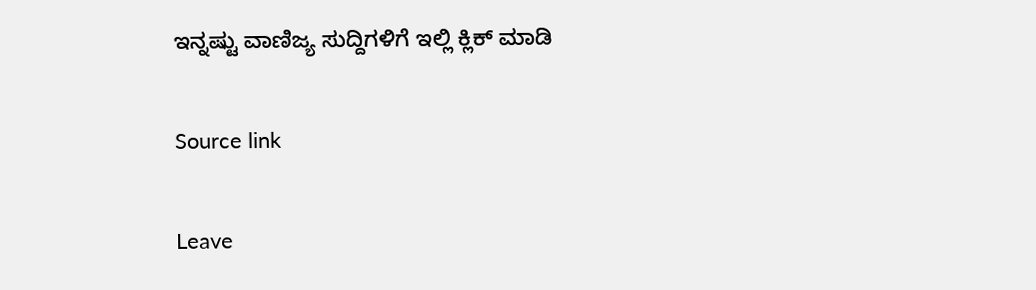ಇನ್ನಷ್ಟು ವಾಣಿಜ್ಯ ಸುದ್ದಿಗಳಿಗೆ ಇಲ್ಲಿ ಕ್ಲಿಕ್ ಮಾಡಿ

Source link

Leave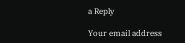a Reply

Your email address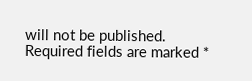will not be published. Required fields are marked *